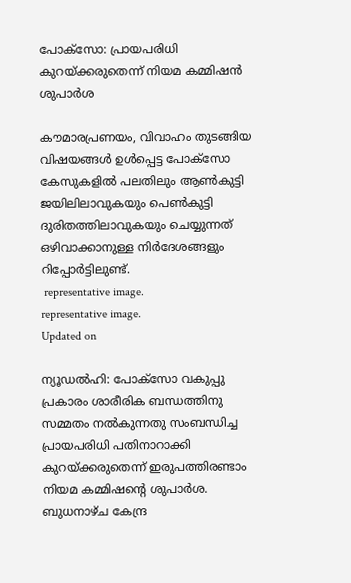പോക്സോ: പ്രായപരിധി കുറയ്ക്കരുതെന്ന് നിയമ കമ്മിഷൻ ശുപാർശ

കൗമാരപ്രണയം, വിവാഹം തുടങ്ങിയ വിഷയങ്ങൾ ഉൾപ്പെട്ട പോക്സോ കേസുകളിൽ പലതിലും ആൺകുട്ടി ജയിലിലാവുകയും പെൺകുട്ടി ദുരിതത്തിലാവുകയും ചെയ്യുന്നത് ഒഴിവാക്കാനുള്ള നിർദേശങ്ങളും റിപ്പോർട്ടിലുണ്ട്.
 representative image.
representative image.
Updated on

ന്യൂഡൽഹി: പോക്സോ വകുപ്പു പ്രകാരം ശാരീരിക ബന്ധത്തിനു സമ്മതം നൽകുന്നതു സംബന്ധിച്ച പ്രായപരിധി പതിനാറാക്കി കുറയ്ക്കരുതെന്ന് ഇരുപത്തിരണ്ടാം നിയമ കമ്മിഷന്‍റെ ശുപാർശ. ബുധനാഴ്ച കേന്ദ്ര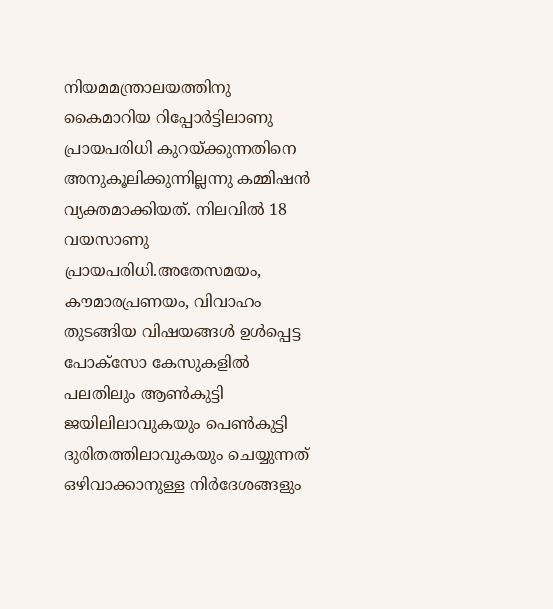നിയമമന്ത്രാലയത്തിനു കൈമാറിയ റിപ്പോർട്ടിലാണു പ്രായപരിധി കുറയ്ക്കുന്നതിനെ അനുകൂലിക്കുന്നില്ലന്നു കമ്മിഷൻ വ്യക്തമാക്കിയത്. നിലവിൽ 18 വയസാണു പ്രായപരിധി.അതേസമയം, കൗമാരപ്രണയം, വിവാഹം തുടങ്ങിയ വിഷയങ്ങൾ ഉൾപ്പെട്ട പോക്സോ കേസുകളിൽ പലതിലും ആൺകുട്ടി ജയിലിലാവുകയും പെൺകുട്ടി ദുരിതത്തിലാവുകയും ചെയ്യുന്നത് ഒഴിവാക്കാനുള്ള നിർദേശങ്ങളും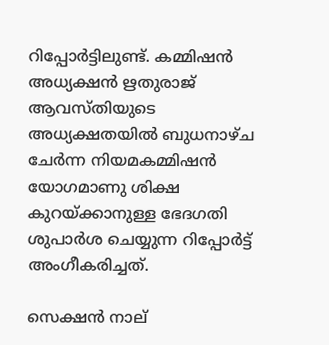റിപ്പോർട്ടിലുണ്ട്. കമ്മിഷൻ അധ്യക്ഷൻ ഋതുരാജ് ആവസ്തിയുടെ അധ്യക്ഷതയിൽ ബുധനാഴ്ച ചേർന്ന നിയമകമ്മിഷൻ യോഗമാണു ശിക്ഷ കുറയ്ക്കാനുള്ള ഭേദഗതി ശുപാർശ ചെയ്യുന്ന റിപ്പോർട്ട് അംഗീകരിച്ചത്.

സെക്ഷൻ നാല്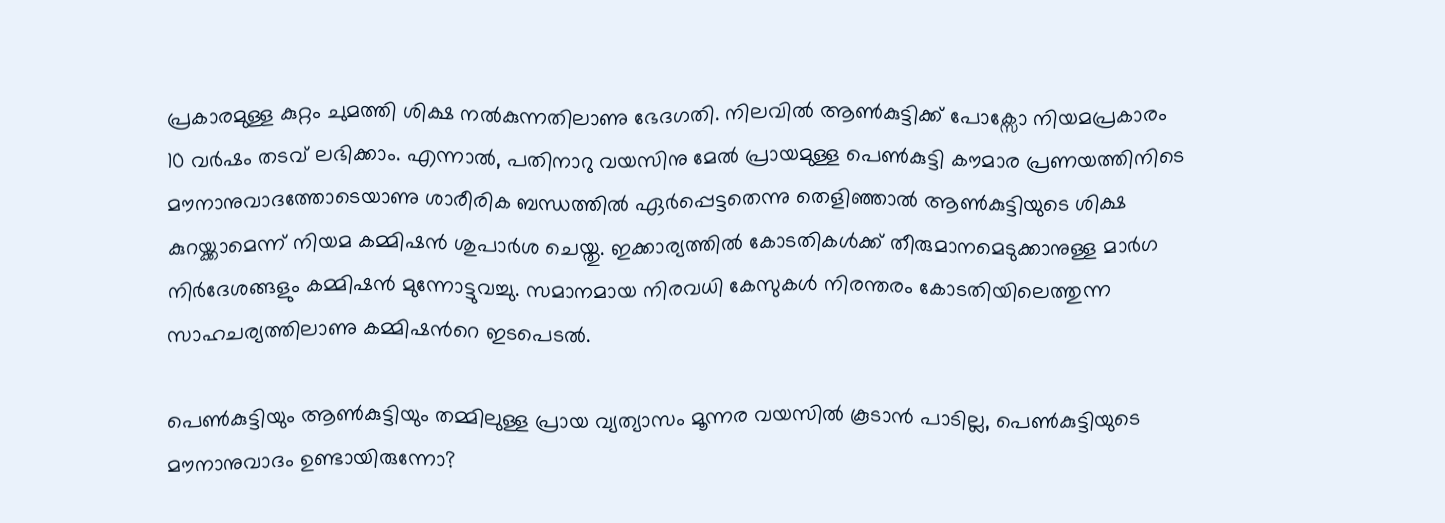പ്രകാരമുള്ള കുറ്റം ചുമത്തി ശിക്ഷ നൽകുന്നതിലാണു ഭേദഗതി. നിലവിൽ ആൺകുട്ടിക്ക് പോക്സോ നിയമപ്രകാരം 10 വർഷം തടവ് ലഭിക്കാം. എന്നാൽ, പതിനാറു വയസിനു മേൽ പ്രായമുള്ള പെൺകുട്ടി കൗമാര പ്രണയത്തിനിടെ മൗനാനുവാദത്തോടെയാണു ശാരീരിക ബന്ധത്തിൽ ഏർപ്പെട്ടതെന്നു തെളിഞ്ഞാൽ ആൺകുട്ടിയുടെ ശിക്ഷ കുറയ്ക്കാമെന്ന് നിയമ കമ്മിഷൻ ശുപാർശ ചെയ്തു. ഇക്കാര്യത്തിൽ കോടതികൾക്ക് തീരുമാനമെടുക്കാനുള്ള മാർഗ നിർദേശങ്ങളും കമ്മിഷൻ മുന്നോട്ടുവച്ചു. സമാനമായ നിരവധി കേസുകൾ നിരന്തരം കോടതിയിലെത്തുന്ന സാഹചര്യത്തിലാണു കമ്മിഷന്‍റെ ഇടപെടൽ.

പെൺകുട്ടിയും ആൺകുട്ടിയും തമ്മിലുള്ള പ്രായ വ്യത്യാസം മൂന്നര വയസിൽ കൂടാൻ പാടില്ല, പെൺകുട്ടിയുടെ മൗനാനുവാദം ഉണ്ടായിരുന്നോ?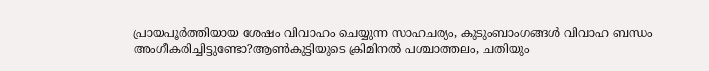പ്രായപൂർത്തിയായ ശേഷം വിവാഹം ചെയ്യുന്ന സാഹചര്യം, കുടുംബാംഗങ്ങൾ വിവാഹ ബന്ധം അംഗീകരിച്ചിട്ടുണ്ടോ?ആൺകുട്ടിയുടെ ക്രിമിനൽ പശ്ചാത്തലം, ചതിയും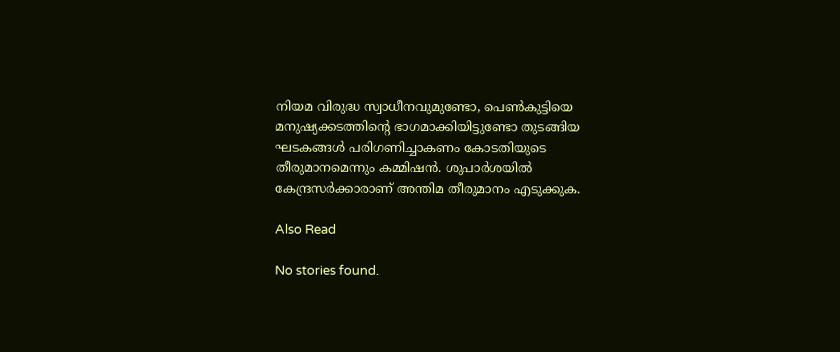നിയമ വിരുദ്ധ സ്വാധീനവുമുണ്ടോ, പെൺകുട്ടിയെ മനുഷ്യക്കടത്തിന്‍റെ ഭാഗമാക്കിയിട്ടുണ്ടോ തുടങ്ങിയ ഘടകങ്ങൾ പരിഗണിച്ചാകണം കോടതിയുടെ തീരുമാനമെന്നും കമ്മിഷൻ. ശുപാർശയിൽ കേന്ദ്രസർക്കാരാണ് അന്തിമ തീരുമാനം എടുക്കുക.

Also Read

No stories found.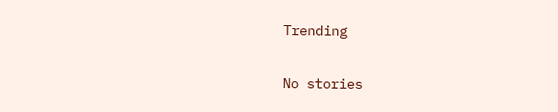Trending

No stories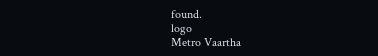found.
logo
Metro Vaartha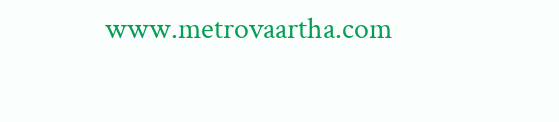www.metrovaartha.com